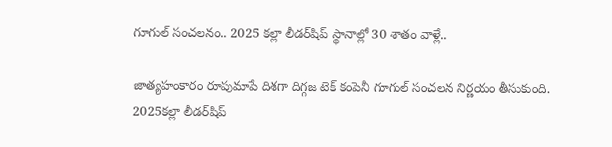గూగుల్ సంచలనం.. 2025 కల్లా లీడర్‌షిప్ స్థానాల్లో 30 శాతం వాళ్లే..

జాత్యహంకారం రూపుమాపే దిశగా దిగ్గజ టెక్ కంపెనీ గూగుల్ సంచలన నిర్ణయం తీసుకుంది. 2025కల్లా లీడర్‌షిప్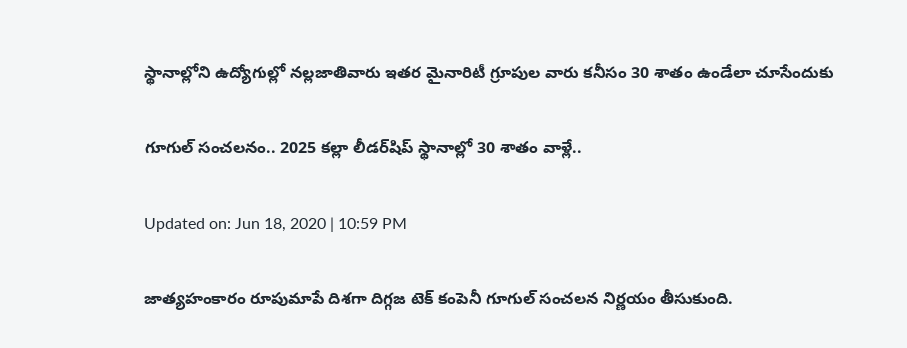స్థానాల్లోని ఉద్యోగుల్లో నల్లజాతివారు ఇతర మైనారిటీ గ్రూపుల వారు కనీసం 30 శాతం ఉండేలా చూసేందుకు

గూగుల్ సంచలనం.. 2025 కల్లా లీడర్‌షిప్ స్థానాల్లో 30 శాతం వాళ్లే..

Updated on: Jun 18, 2020 | 10:59 PM

జాత్యహంకారం రూపుమాపే దిశగా దిగ్గజ టెక్ కంపెనీ గూగుల్ సంచలన నిర్ణయం తీసుకుంది.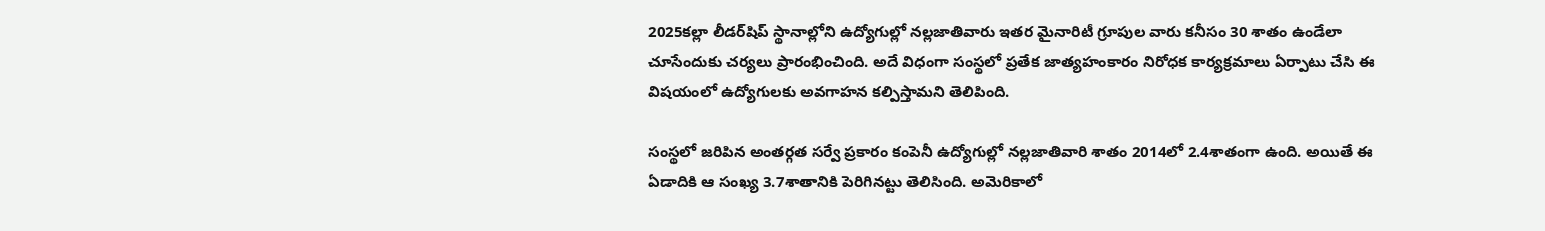2025కల్లా లీడర్‌షిప్ స్థానాల్లోని ఉద్యోగుల్లో నల్లజాతివారు ఇతర మైనారిటీ గ్రూపుల వారు కనీసం 30 శాతం ఉండేలా చూసేందుకు చర్యలు ప్రారంభించింది. అదే విధంగా సంస్థలో ప్రతేక జాత్యహంకారం నిరోధక కార్యక్రమాలు ఏర్పాటు చేసి ఈ విషయంలో ఉద్యోగులకు అవగాహన కల్పిస్తామని తెలిపింది.

సంస్థలో జరిపిన అంతర్గత సర్వే ప్రకారం కంపెనీ ఉద్యోగుల్లో నల్లజాతివారి శాతం 2014లో 2.4శాతంగా ఉంది. అయితే ఈ ఏడాదికి ఆ సంఖ్య 3.7శాతానికి పెరిగినట్టు తెలిసింది. అమెరికాలో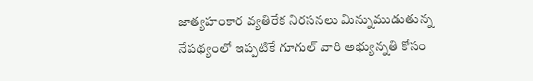జాత్యహంకార వ్యతిరేక నిరసనలు మిన్నుముడుతున్న నేపథ్యంలో ఇప్పటికే గూగుల్ వారి అభ్యున్నతి కోసం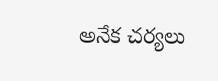అనేక చర్యలు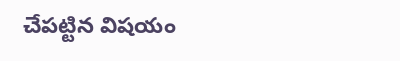చేపట్టిన విషయం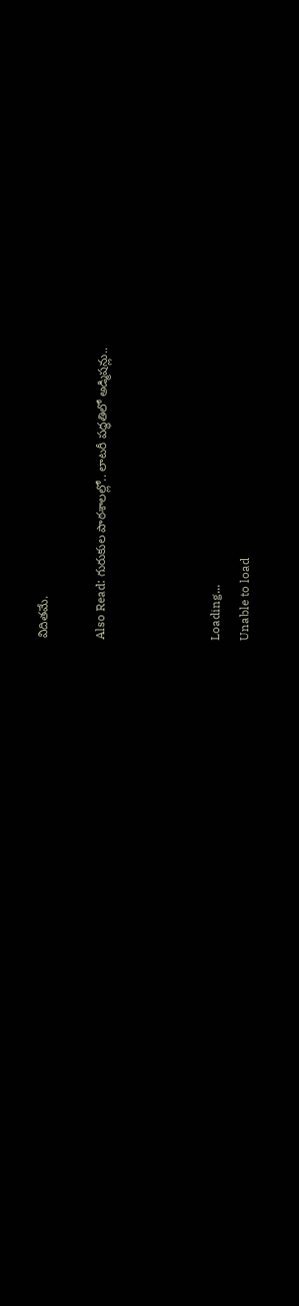విదితమే.

Also Read: గురుకుల పాఠశాలల్లో.. లాటరీ పద్ధతిలో అడ్మిషన్లు..



Loading...
Unable to load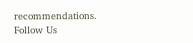recommendations.
Follow Us